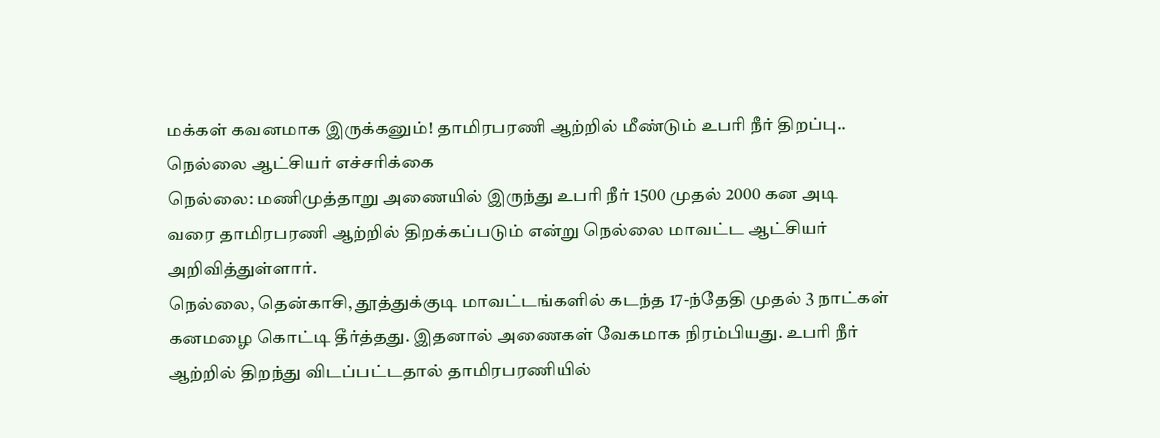மக்கள் கவனமாக இருக்கனும்! தாமிரபரணி ஆற்றில் மீண்டும் உபரி நீர் திறப்பு.. நெல்லை ஆட்சியர் எச்சரிக்கை
நெல்லை: மணிமுத்தாறு அணையில் இருந்து உபரி நீர் 1500 முதல் 2000 கன அடி வரை தாமிரபரணி ஆற்றில் திறக்கப்படும் என்று நெல்லை மாவட்ட ஆட்சியர் அறிவித்துள்ளார்.
நெல்லை, தென்காசி, தூத்துக்குடி மாவட்டங்களில் கடந்த 17-ந்தேதி முதல் 3 நாட்கள் கனமழை கொட்டி தீர்த்தது. இதனால் அணைகள் வேகமாக நிரம்பியது. உபரி நீர் ஆற்றில் திறந்து விடப்பட்டதால் தாமிரபரணியில்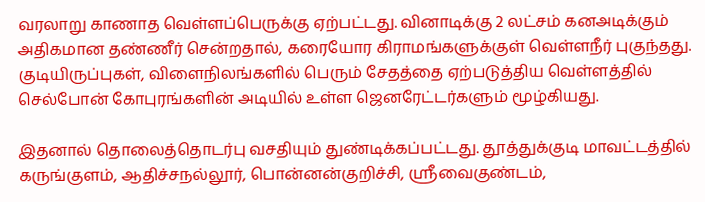வரலாறு காணாத வெள்ளப்பெருக்கு ஏற்பட்டது. வினாடிக்கு 2 லட்சம் கனஅடிக்கும் அதிகமான தண்ணீர் சென்றதால், கரையோர கிராமங்களுக்குள் வெள்ளநீர் புகுந்தது. குடியிருப்புகள், விளைநிலங்களில் பெரும் சேதத்தை ஏற்படுத்திய வெள்ளத்தில் செல்போன் கோபுரங்களின் அடியில் உள்ள ஜெனரேட்டர்களும் மூழ்கியது.

இதனால் தொலைத்தொடர்பு வசதியும் துண்டிக்கப்பட்டது. தூத்துக்குடி மாவட்டத்தில் கருங்குளம், ஆதிச்சநல்லூர், பொன்னன்குறிச்சி, ஸ்ரீவைகுண்டம்,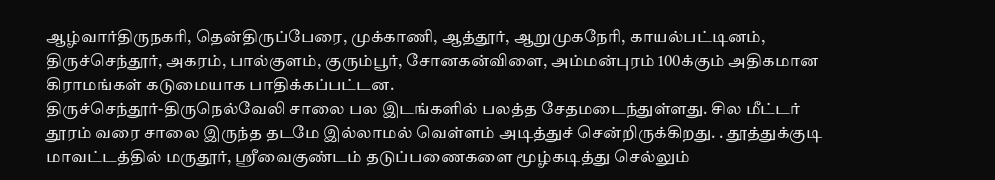ஆழ்வார்திருநகரி, தென்திருப்பேரை, முக்காணி, ஆத்தூர், ஆறுமுகநேரி, காயல்பட்டினம், திருச்செந்தூர், அகரம், பால்குளம், குரும்பூர், சோனகன்விளை, அம்மன்புரம் 100க்கும் அதிகமான கிராமங்கள் கடுமையாக பாதிக்கப்பட்டன.
திருச்செந்தூர்-திருநெல்வேலி சாலை பல இடங்களில் பலத்த சேதமடைந்துள்ளது. சில மீட்டர் தூரம் வரை சாலை இருந்த தடமே இல்லாமல் வெள்ளம் அடித்துச் சென்றிருக்கிறது. . தூத்துக்குடி மாவட்டத்தில் மருதூர், ஸ்ரீவைகுண்டம் தடுப்பணைகளை மூழ்கடித்து செல்லும்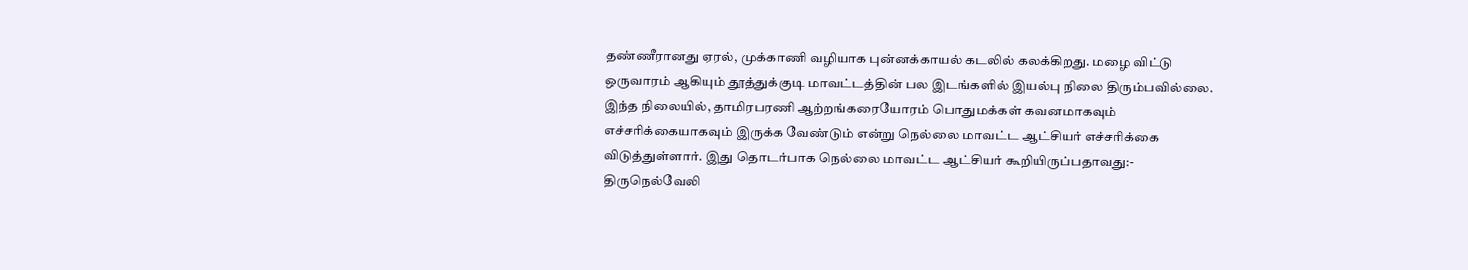தண்ணீரானது ஏரல், முக்காணி வழியாக புன்னக்காயல் கடலில் கலக்கிறது. மழை விட்டு ஒருவாரம் ஆகியும் தூத்துக்குடி மாவட்டத்தின் பல இடங்களில் இயல்பு நிலை திரும்பவில்லை.
இந்த நிலையில், தாமிரபரணி ஆற்றங்கரையோரம் பொதுமக்கள் கவனமாகவும் எச்சரிக்கையாகவும் இருக்க வேண்டும் என்று நெல்லை மாவட்ட ஆட்சியர் எச்சரிக்கை விடுத்துள்ளார். இது தொடர்பாக நெல்லை மாவட்ட ஆட்சியர் கூறியிருப்பதாவது:-
திருநெல்வேலி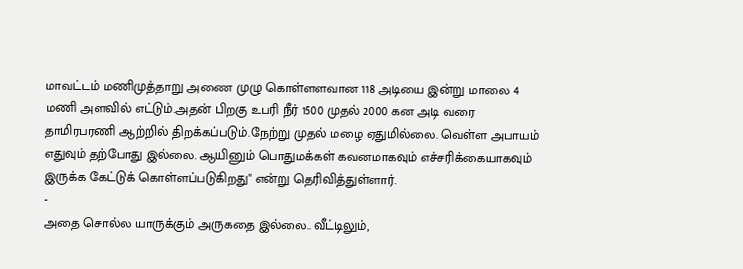மாவட்டம் மணிமுத்தாறு அணை முழு கொள்ளளவான 118 அடியை இன்று மாலை 4 மணி அளவில் எட்டும்.அதன் பிறகு உபரி நீர் 1500 முதல் 2000 கன அடி வரை தாமிரபரணி ஆற்றில் திறக்கப்படும்.நேற்று முதல் மழை ஏதுமில்லை. வெள்ள அபாயம் எதுவும் தற்போது இல்லை. ஆயினும் பொதுமக்கள் கவனமாகவும் எச்சரிக்கையாகவும் இருக்க கேட்டுக் கொள்ளப்படுகிறது" என்று தெரிவித்துள்ளார்.
-
அதை சொல்ல யாருக்கும் அருகதை இல்லை.. வீட்டிலும்,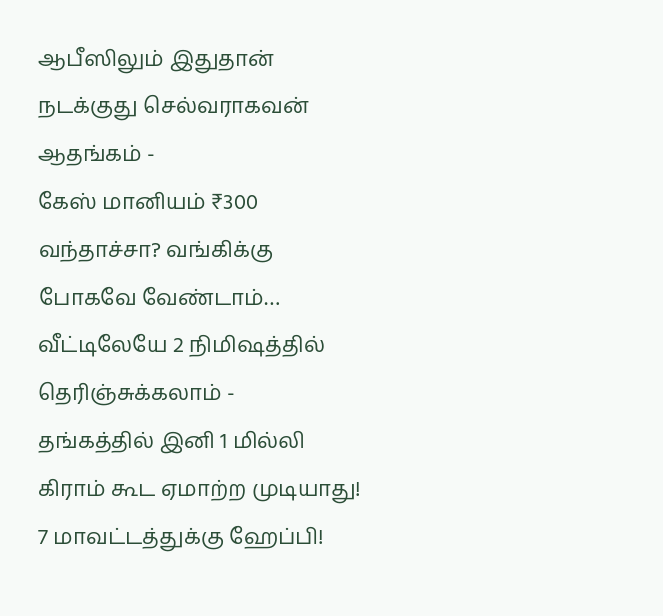ஆபீஸிலும் இதுதான் நடக்குது செல்வராகவன் ஆதங்கம் -
கேஸ் மானியம் ₹300 வந்தாச்சா? வங்கிக்கு போகவே வேண்டாம்… வீட்டிலேயே 2 நிமிஷத்தில் தெரிஞ்சுக்கலாம் -
தங்கத்தில் இனி 1 மில்லி கிராம் கூட ஏமாற்ற முடியாது! 7 மாவட்டத்துக்கு ஹேப்பி!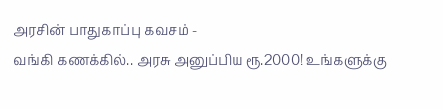அரசின் பாதுகாப்பு கவசம் -
வங்கி கணக்கில்.. அரசு அனுப்பிய ரூ.2000! உங்களுக்கு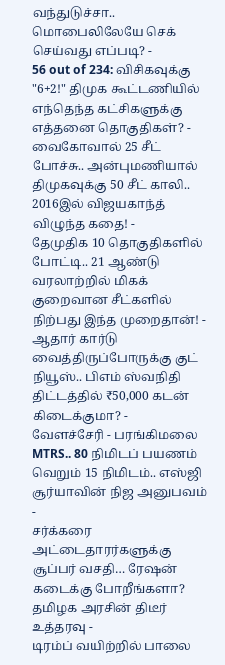வந்துடுச்சா.. மொபைலிலேயே செக் செய்வது எப்படி? -
56 out of 234: விசிகவுக்கு "6+2!" திமுக கூட்டணியில் எந்தெந்த கட்சிகளுக்கு எத்தனை தொகுதிகள்? -
வைகோவால் 25 சீட் போச்சு.. அன்புமணியால் திமுகவுக்கு 50 சீட் காலி.. 2016இல் விஜயகாந்த் விழுந்த கதை! -
தேமுதிக 10 தொகுதிகளில் போட்டி.. 21 ஆண்டு வரலாற்றில் மிகக் குறைவான சீட்களில் நிற்பது இந்த முறைதான்! -
ஆதார் கார்டு வைத்திருப்போருக்கு குட் நியூஸ்.. பிஎம் ஸ்வநிதி திட்டத்தில் ₹50,000 கடன் கிடைக்குமா? -
வேளச்சேரி - பரங்கிமலை MTRS.. 80 நிமிடப் பயணம் வெறும் 15 நிமிடம்.. எஸ்ஜி சூர்யாவின் நிஜ அனுபவம் -
சர்க்கரை அட்டைதாரர்களுக்கு சூப்பர் வசதி… ரேஷன் கடைக்கு போறீங்களா? தமிழக அரசின் திடீர் உத்தரவு -
டிரம்ப் வயிற்றில் பாலை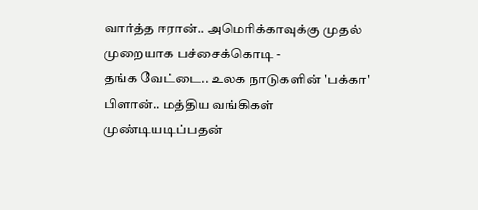வார்த்த ஈரான்.. அமெரிக்காவுக்கு முதல் முறையாக பச்சைக்கொடி -
தங்க வேட்டை.. உலக நாடுகளின் 'பக்கா' பிளான்.. மத்திய வங்கிகள் முண்டியடிப்பதன்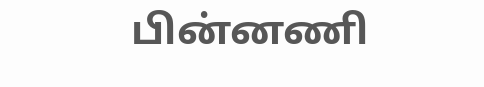பின்னணி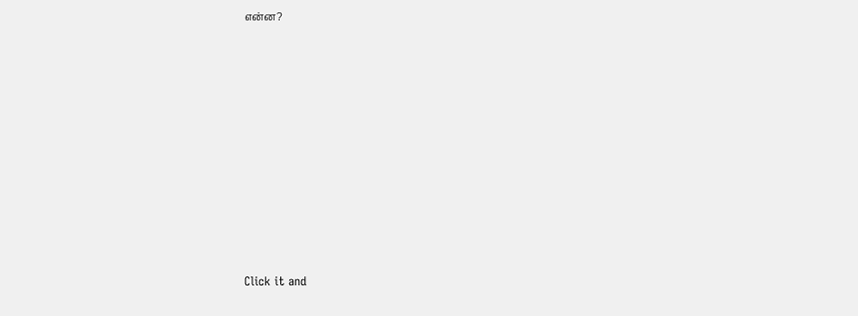என்ன?












Click it and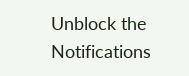Unblock the Notifications